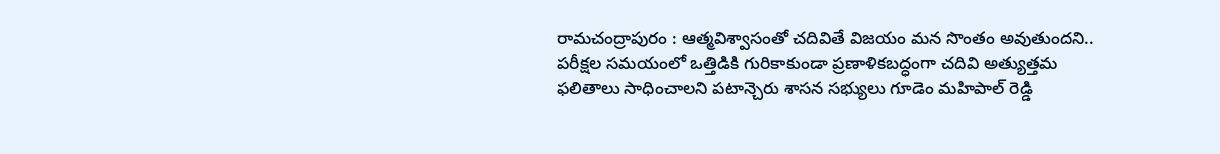రామచంద్రాపురం : ఆత్మవిశ్వాసంతో చదివితే విజయం మన సొంతం అవుతుందని.. పరీక్షల సమయంలో ఒత్తిడికి గురికాకుండా ప్రణాళికబద్ధంగా చదివి అత్యుత్తమ ఫలితాలు సాధించాలని పటాన్చెరు శాసన సభ్యులు గూడెం మహిపాల్ రెడ్డి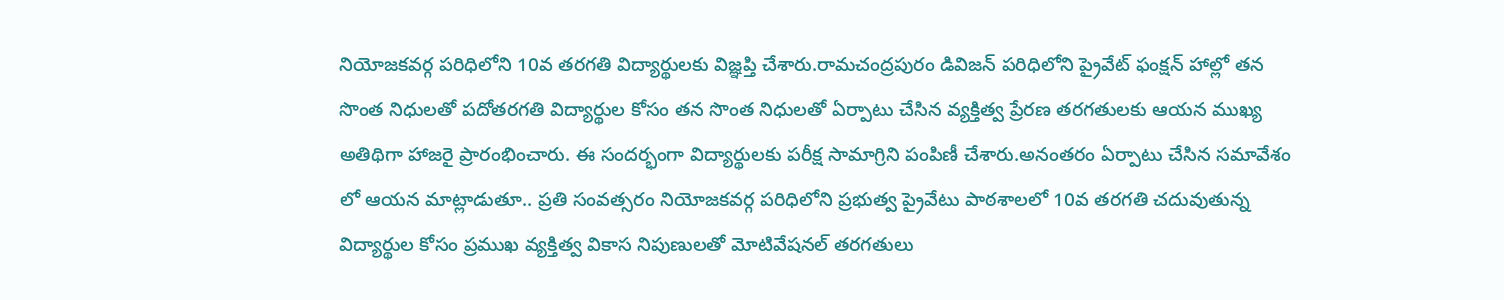నియోజకవర్గ పరిధిలోని 10వ తరగతి విద్యార్థులకు విజ్ఞప్తి చేశారు.రామచంద్రపురం డివిజన్ పరిధిలోని ప్రైవేట్ ఫంక్షన్ హాల్లో తన సొంత నిధులతో పదోతరగతి విద్యార్థుల కోసం తన సొంత నిధులతో ఏర్పాటు చేసిన వ్యక్తిత్వ ప్రేరణ తరగతులకు ఆయన ముఖ్య అతిథిగా హాజరై ప్రారంభించారు. ఈ సందర్భంగా విద్యార్థులకు పరీక్ష సామాగ్రిని పంపిణీ చేశారు.అనంతరం ఏర్పాటు చేసిన సమావేశం లో ఆయన మాట్లాడుతూ.. ప్రతి సంవత్సరం నియోజకవర్గ పరిధిలోని ప్రభుత్వ ప్రైవేటు పాఠశాలలో 10వ తరగతి చదువుతున్న విద్యార్థుల కోసం ప్రముఖ వ్యక్తిత్వ వికాస నిపుణులతో మోటివేషనల్ తరగతులు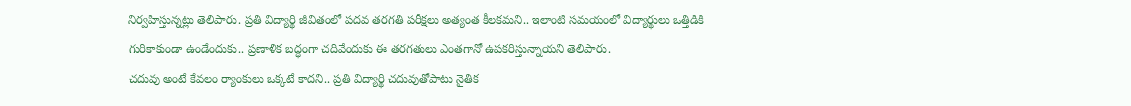నిర్వహిస్తున్నట్లు తెలిపారు. ప్రతి విద్యార్థి జీవితంలో పదవ తరగతి పరీక్షలు అత్యంత కీలకమని.. ఇలాంటి సమయంలో విద్యార్థులు ఒత్తిడికి గురికాకుండా ఉండేందుకు.. ప్రణాళిక బద్ధంగా చదివేందుకు ఈ తరగతులు ఎంతగానో ఉపకరిస్తున్నాయని తెలిపారు.
చదువు అంటే కేవలం ర్యాంకులు ఒక్కటే కాదని.. ప్రతి విద్యార్థి చదువుతోపాటు నైతిక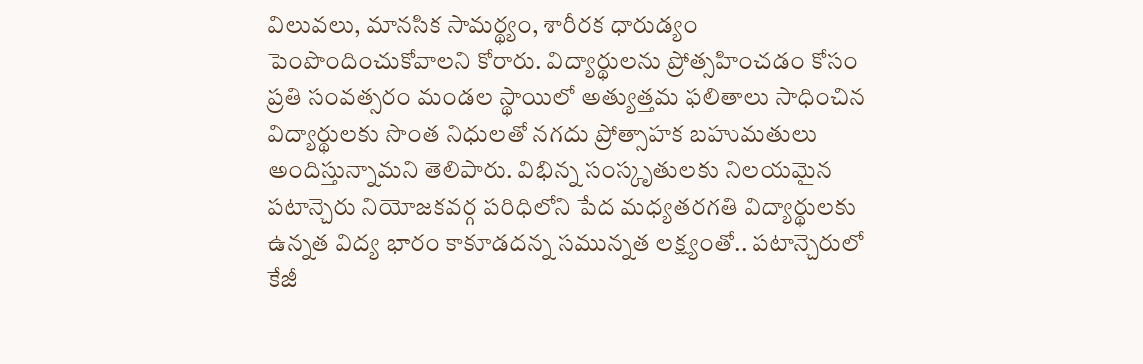విలువలు, మానసిక సామర్థ్యం, శారీరక ధారుడ్యం పెంపొందించుకోవాలని కోరారు. విద్యార్థులను ప్రోత్సహించడం కోసం ప్రతి సంవత్సరం మండల స్థాయిలో అత్యుత్తమ ఫలితాలు సాధించిన విద్యార్థులకు సొంత నిధులతో నగదు ప్రోత్సాహక బహుమతులు అందిస్తున్నామని తెలిపారు. విభిన్న సంస్కృతులకు నిలయమైన పటాన్చెరు నియోజకవర్గ పరిధిలోని పేద మధ్యతరగతి విద్యార్థులకు ఉన్నత విద్య భారం కాకూడదన్న సమున్నత లక్ష్యంతో.. పటాన్చెరులో కేజీ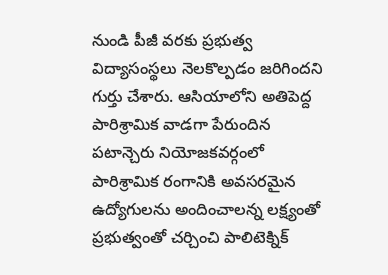నుండి పీజీ వరకు ప్రభుత్వ విద్యాసంస్థలు నెలకొల్పడం జరిగిందని గుర్తు చేశారు. ఆసియాలోని అతిపెద్ద పారిశ్రామిక వాడగా పేరుందిన పటాన్చెరు నియోజకవర్గంలో పారిశ్రామిక రంగానికి అవసరమైన ఉద్యోగులను అందించాలన్న లక్ష్యంతో ప్రభుత్వంతో చర్చించి పాలిటెక్నిక్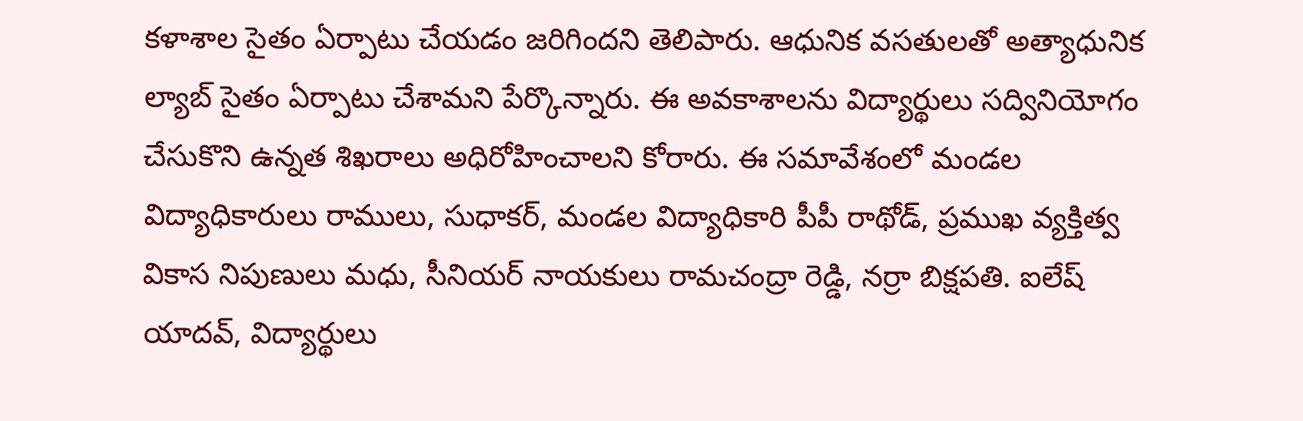కళాశాల సైతం ఏర్పాటు చేయడం జరిగిందని తెలిపారు. ఆధునిక వసతులతో అత్యాధునిక ల్యాబ్ సైతం ఏర్పాటు చేశామని పేర్కొన్నారు. ఈ అవకాశాలను విద్యార్థులు సద్వినియోగం చేసుకొని ఉన్నత శిఖరాలు అధిరోహించాలని కోరారు. ఈ సమావేశంలో మండల విద్యాధికారులు రాములు, సుధాకర్, మండల విద్యాధికారి పీపీ రాథోడ్, ప్రముఖ వ్యక్తిత్వ వికాస నిపుణులు మధు, సీనియర్ నాయకులు రామచంద్రా రెడ్డి, నర్రా బిక్షపతి. ఐలేష్ యాదవ్, విద్యార్థులు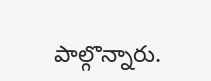పాల్గొన్నారు.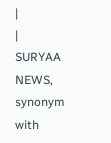|
|
SURYAA NEWS, synonym with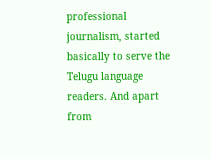professional journalism, started basically to serve the Telugu language readers. And apart from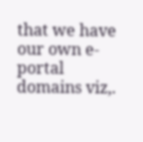that we have our own e-portal domains viz,.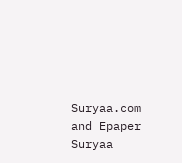Suryaa.com and Epaper Suryaa